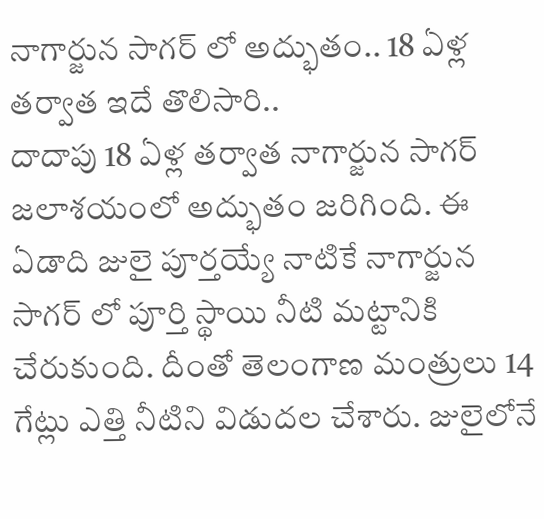నాగార్జున సాగర్ లో అద్భుతం.. 18 ఏళ్ల తర్వాత ఇదే తొలిసారి..
దాదాపు 18 ఏళ్ల తర్వాత నాగార్జున సాగర్ జలాశయంలో అద్భుతం జరిగింది. ఈ ఏడాది జులై పూర్తయ్యే నాటికే నాగార్జున సాగర్ లో పూర్తి స్థాయి నీటి మట్టానికి చేరుకుంది. దీంతో తెలంగాణ మంత్రులు 14 గేట్లు ఎత్తి నీటిని విడుదల చేశారు. జులైలోనే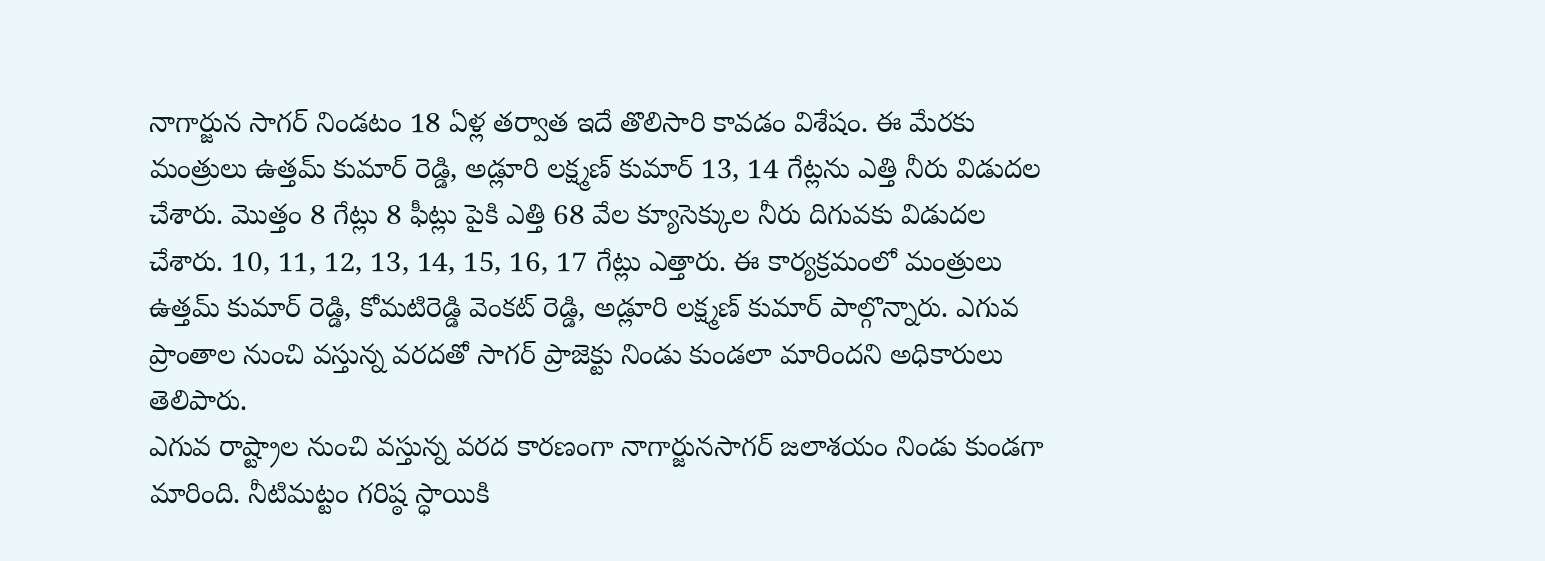నాగార్జున సాగర్ నిండటం 18 ఏళ్ల తర్వాత ఇదే తొలిసారి కావడం విశేషం. ఈ మేరకు మంత్రులు ఉత్తమ్ కుమార్ రెడ్డి, అడ్లూరి లక్ష్మణ్ కుమార్ 13, 14 గేట్లను ఎత్తి నీరు విడుదల చేశారు. మొత్తం 8 గేట్లు 8 ఫీట్లు పైకి ఎత్తి 68 వేల క్యూసెక్కుల నీరు దిగువకు విడుదల చేశారు. 10, 11, 12, 13, 14, 15, 16, 17 గేట్లు ఎత్తారు. ఈ కార్యక్రమంలో మంత్రులు ఉత్తమ్ కుమార్ రెడ్డి, కోమటిరెడ్డి వెంకట్ రెడ్డి, అడ్లూరి లక్ష్మణ్ కుమార్ పాల్గొన్నారు. ఎగువ ప్రాంతాల నుంచి వస్తున్న వరదతో సాగర్ ప్రాజెక్టు నిండు కుండలా మారిందని అధికారులు తెలిపారు.
ఎగువ రాష్ట్రాల నుంచి వస్తున్న వరద కారణంగా నాగార్జునసాగర్ జలాశయం నిండు కుండగా మారింది. నీటిమట్టం గరిష్ఠ స్ధాయికి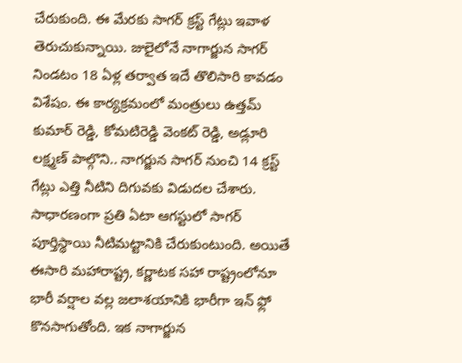చేరుకుంది. ఈ మేరకు సాగర్ క్రస్ట్ గేట్లు ఇవాళ తెరుచుకున్నాయి. జులైలోనే నాగార్జున సాగర్ నిండటం 18 ఏళ్ల తర్వాత ఇదే తొలిసారి కావడం విశేషం. ఈ కార్యక్రమంలో మంత్రులు ఉత్తమ్ కుమార్ రెడ్డి, కోమటిరెడ్డి వెంకట్ రెడ్డి, అడ్లూరి లక్ష్మణ్ పాల్గొని.. నాగర్జున సాగర్ నుంచి 14 క్రస్ట్ గేట్లు ఎత్తి నీటిని దిగువకు విడుదల చేశారు. సాధారణంగా ప్రతి ఏటా ఆగస్టులో సాగర్ పూర్తిస్థాయి నీటిమట్టానికి చేరుకుంటుంది. అయితే ఈసారి మహారాష్ట్ర, కర్ణాటక సహా రాష్ట్రంలోనూ భారీ వర్షాల వల్ల జలాశయానికి భారీగా ఇన్ ఫ్లో కొనసాగుతోంది. ఇక నాగార్జున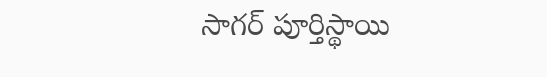సాగర్ పూర్తిస్థాయి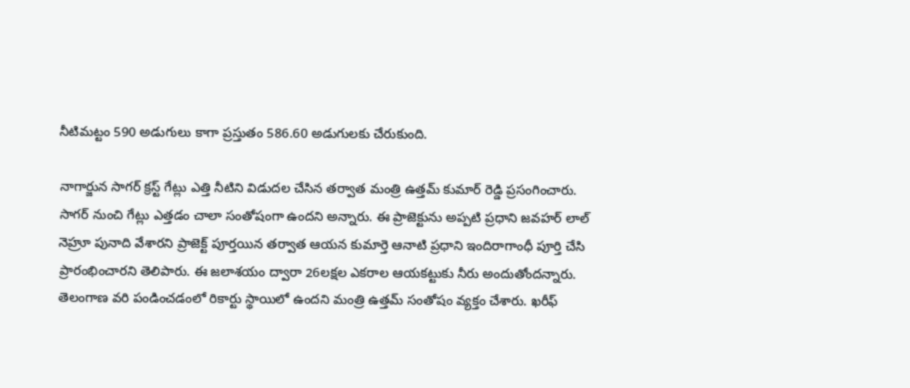నీటిమట్టం 590 అడుగులు కాగా ప్రస్తుతం 586.60 అడుగులకు చేరుకుంది.

నాగార్జున సాగర్ క్రస్ట్ గేట్లు ఎత్తి నీటిని విడుదల చేసిన తర్వాత మంత్రి ఉత్తమ్ కుమార్ రెడ్డి ప్రసంగించారు. సాగర్ నుంచి గేట్లు ఎత్తడం చాలా సంతోషంగా ఉందని అన్నారు. ఈ ప్రాజెక్టును అప్పటి ప్రధాని జవహర్ లాల్ నెహ్రూ పునాది వేశారని ప్రాజెక్ట్ పూర్తయిన తర్వాత ఆయన కుమార్తె ఆనాటి ప్రధాని ఇందిరాగాంధీ పూర్తి చేసి ప్రారంభించారని తెలిపారు. ఈ జలాశయం ద్వారా 26లక్షల ఎకరాల ఆయకట్టుకు నీరు అందుతోందన్నారు. తెలంగాణ వరి పండించడంలో రికార్టు స్థాయిలో ఉందని మంత్రి ఉత్తమ్ సంతోషం వ్యక్తం చేశారు. ఖరీఫ్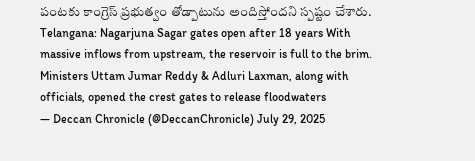పంటకు కాంగ్రెస్ ప్రభుత్వం తోడ్పాటును అందిస్తోందని స్పష్టం చేశారు.
Telangana: Nagarjuna Sagar gates open after 18 years With massive inflows from upstream, the reservoir is full to the brim. Ministers Uttam Jumar Reddy & Adluri Laxman, along with officials, opened the crest gates to release floodwaters
— Deccan Chronicle (@DeccanChronicle) July 29, 2025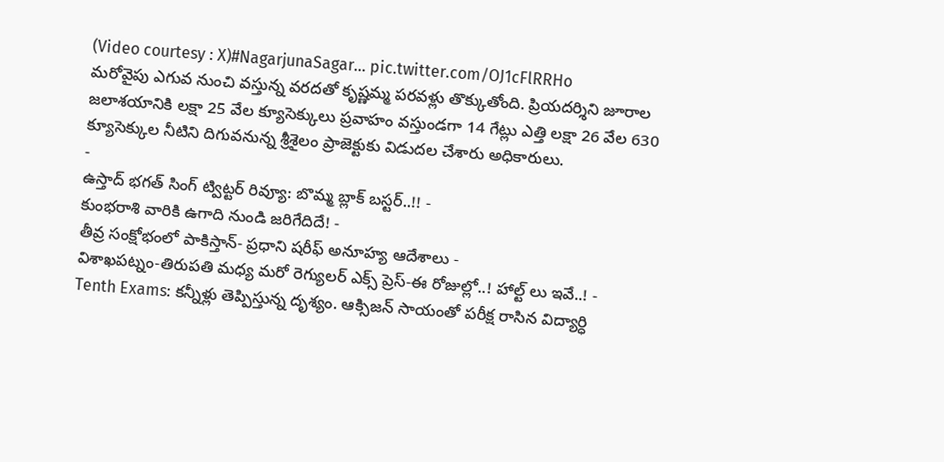(Video courtesy : X)#NagarjunaSagar… pic.twitter.com/OJ1cFlRRHo
మరోవైపు ఎగువ నుంచి వస్తున్న వరదతో కృష్ణమ్మ పరవళ్లు తొక్కుతోంది. ప్రియదర్శిని జూరాల జలాశయానికి లక్షా 25 వేల క్యూసెక్కులు ప్రవాహం వస్తుండగా 14 గేట్లు ఎత్తి లక్షా 26 వేల 630 క్యూసెక్కుల నీటిని దిగువనున్న శ్రీశైలం ప్రాజెక్టుకు విడుదల చేశారు అధికారులు.
-
ఉస్తాద్ భగత్ సింగ్ ట్విట్టర్ రివ్యూ: బొమ్మ బ్లాక్ బస్టర్..!! -
కుంభరాశి వారికి ఉగాది నుండి జరిగేదిదే! -
తీవ్ర సంక్షోభంలో పాకిస్తాన్- ప్రధాని షరీఫ్ అనూహ్య ఆదేశాలు -
విశాఖపట్నం-తిరుపతి మధ్య మరో రెగ్యులర్ ఎక్స్ ప్రెస్-ఈ రోజుల్లో..! హాల్ట్ లు ఇవే..! -
Tenth Exams: కన్నీళ్లు తెప్పిస్తున్న దృశ్యం. ఆక్సిజన్ సాయంతో పరీక్ష రాసిన విద్యార్ధి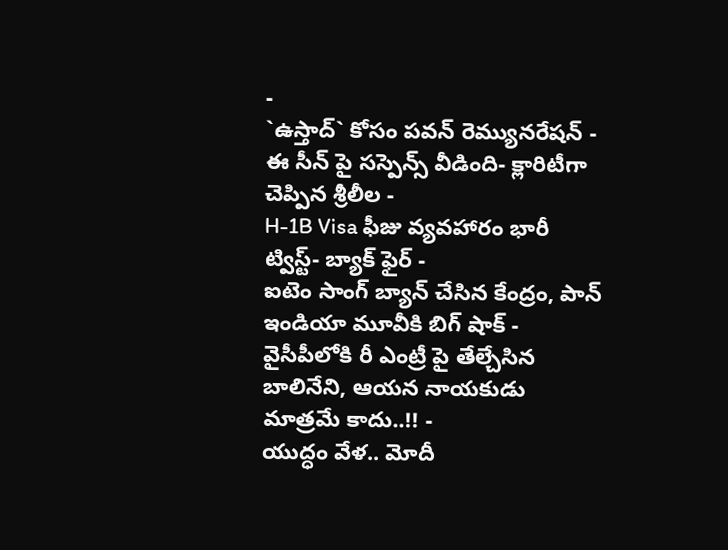-
`ఉస్తాద్` కోసం పవన్ రెమ్యునరేషన్ -
ఈ సీన్ పై సస్పెన్స్ వీడింది- క్లారిటీగా చెప్పిన శ్రీలీల -
H-1B Visa ఫీజు వ్యవహారం భారీ ట్విస్ట్- బ్యాక్ ఫైర్ -
ఐటెం సాంగ్ బ్యాన్ చేసిన కేంద్రం, పాన్ ఇండియా మూవీకి బిగ్ షాక్ -
వైసీపీలోకి రీ ఎంట్రీ పై తేల్చేసిన బాలినేని, ఆయన నాయకుడు మాత్రమే కాదు..!! -
యుద్ధం వేళ.. మోదీ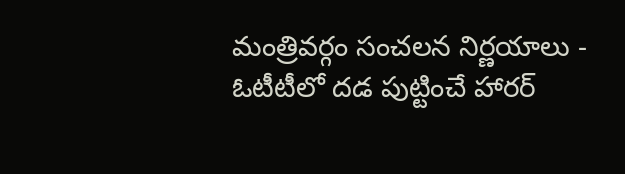మంత్రివర్గం సంచలన నిర్ణయాలు -
ఓటీటీలో దడ పుట్టించే హారర్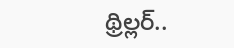థ్రిల్లర్..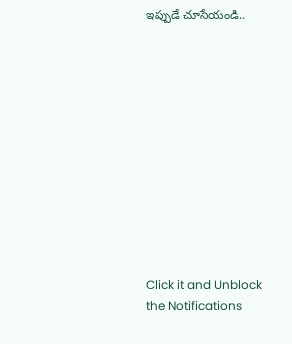ఇప్పుడే చూసేయండి..












Click it and Unblock the Notifications